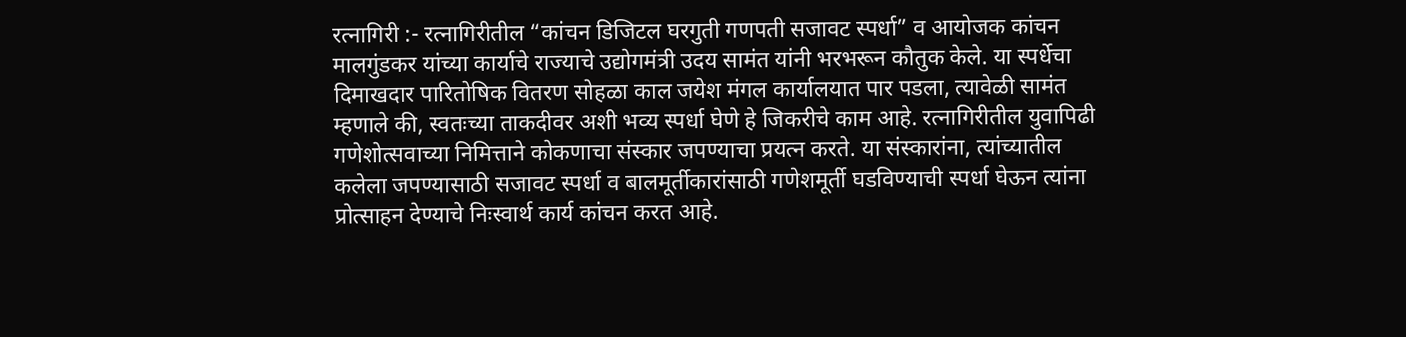रत्नागिरी :- रत्नागिरीतील “कांचन डिजिटल घरगुती गणपती सजावट स्पर्धा” व आयोजक कांचन मालगुंडकर यांच्या कार्याचे राज्याचे उद्योगमंत्री उदय सामंत यांनी भरभरून कौतुक केले. या स्पर्धेचा दिमाखदार पारितोषिक वितरण सोहळा काल जयेश मंगल कार्यालयात पार पडला, त्यावेळी सामंत म्हणाले की, स्वतःच्या ताकदीवर अशी भव्य स्पर्धा घेणे हे जिकरीचे काम आहे. रत्नागिरीतील युवापिढी गणेशोत्सवाच्या निमित्ताने कोकणाचा संस्कार जपण्याचा प्रयत्न करते. या संस्कारांना, त्यांच्यातील कलेला जपण्यासाठी सजावट स्पर्धा व बालमूर्तीकारांसाठी गणेशमूर्ती घडविण्याची स्पर्धा घेऊन त्यांना प्रोत्साहन देण्याचे निःस्वार्थ कार्य कांचन करत आहे.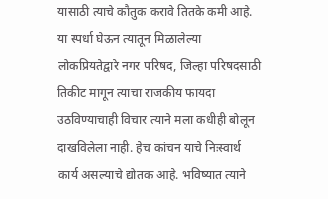यासाठी त्याचे कौतुक करावे तितके कमी आहे. या स्पर्धा घेऊन त्यातून मिळालेल्या लोकप्रियतेद्वारे नगर परिषद, जिल्हा परिषदसाठी तिकीट मागून त्याचा राजकीय फायदा उठविण्याचाही विचार त्याने मला कधीही बोलून दाखविलेला नाही. हेच कांचन याचे निःस्वार्थ कार्य असल्याचे द्योतक आहे. भविष्यात त्याने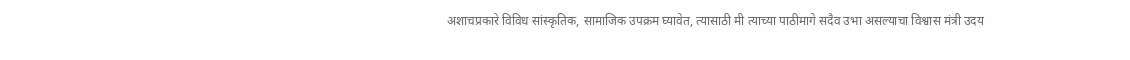अशाचप्रकारे विविध सांस्कृतिक, सामाजिक उपक्रम घ्यावेत, त्यासाठी मी त्याच्या पाठीमागे सदैव उभा असल्याचा विश्वास मंत्री उदय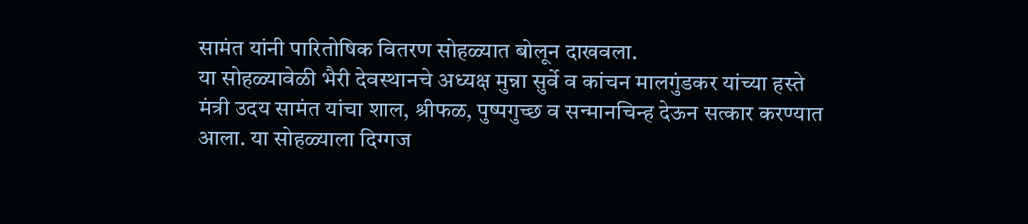सामंत यांनी पारितोषिक वितरण सोहळ्यात बोलून दाखवला.
या सोहळ्यावेळी भैरी देवस्थानचे अध्यक्ष मुन्ना सुर्वे व कांचन मालगुंडकर यांच्या हस्ते मंत्री उदय सामंत यांचा शाल, श्रीफळ, पुष्पगुच्छ व सन्मानचिन्ह देऊन सत्कार करण्यात आला. या सोहळ्याला दिग्गज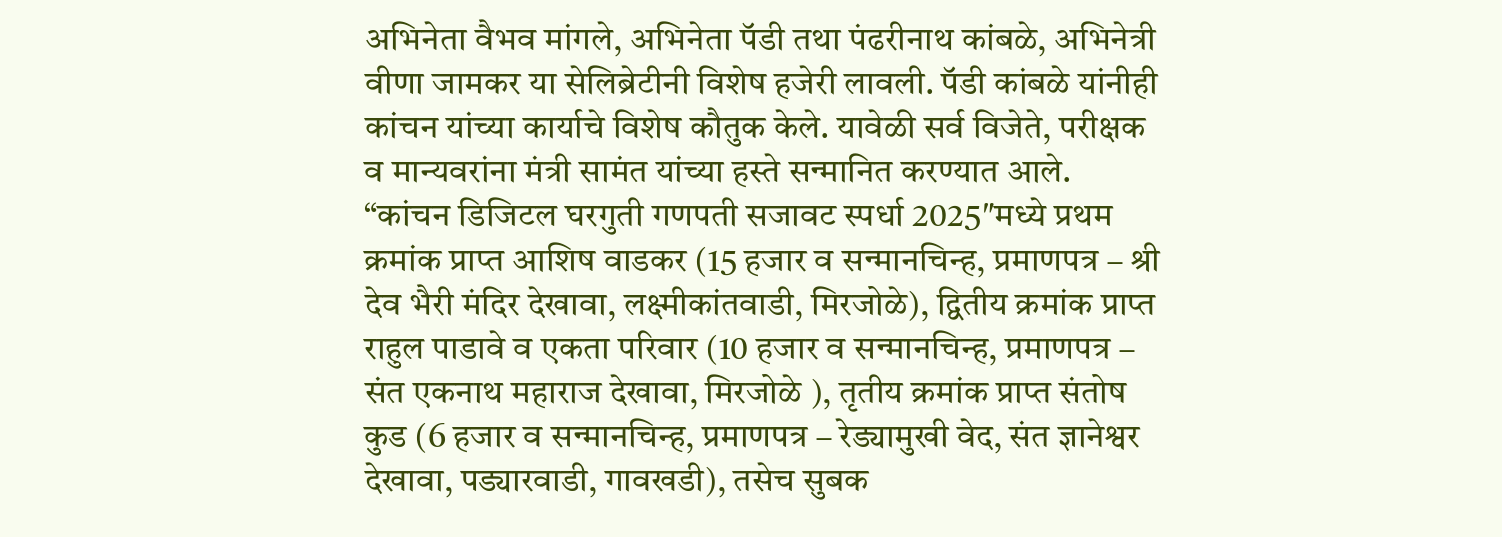अभिनेता वैभव मांगले, अभिनेता पॅडी तथा पंढरीनाथ कांबळे, अभिनेत्री वीणा जामकर या सेलिब्रेटीनी विशेष हजेरी लावली. पॅडी कांबळे यांनीही कांचन यांच्या कार्याचे विशेष कौतुक केले. यावेळी सर्व विजेते, परीक्षक व मान्यवरांना मंत्री सामंत यांच्या हस्ते सन्मानित करण्यात आले.
“कांचन डिजिटल घरगुती गणपती सजावट स्पर्धा 2025″मध्ये प्रथम क्रमांक प्राप्त आशिष वाडकर (15 हजार व सन्मानचिन्ह, प्रमाणपत्र – श्री देव भैरी मंदिर देखावा, लक्ष्मीकांतवाडी, मिरजोळे), द्वितीय क्रमांक प्राप्त राहुल पाडावे व एकता परिवार (10 हजार व सन्मानचिन्ह, प्रमाणपत्र – संत एकनाथ महाराज देखावा, मिरजोळे ), तृतीय क्रमांक प्राप्त संतोष कुड (6 हजार व सन्मानचिन्ह, प्रमाणपत्र – रेड्यामुखी वेद, संत ज्ञानेश्वर देखावा, पड्यारवाडी, गावखडी), तसेच सुबक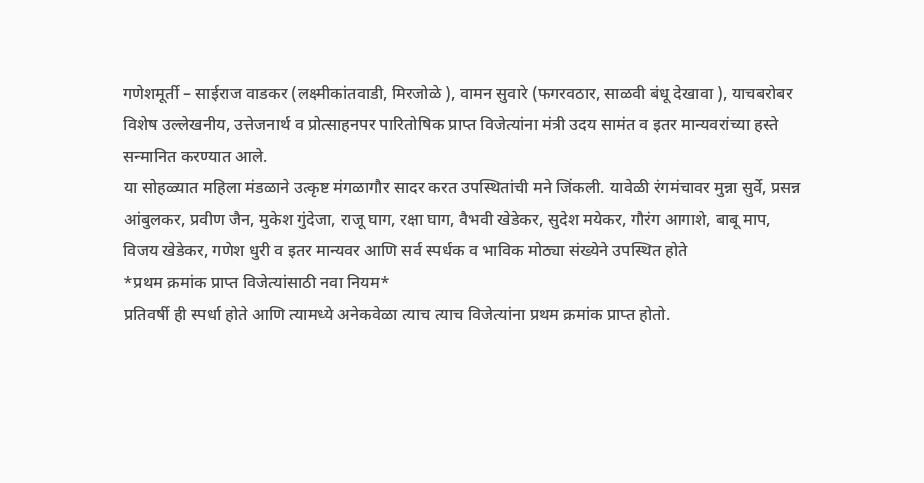गणेशमूर्ती – साईराज वाडकर (लक्ष्मीकांतवाडी, मिरजोळे ), वामन सुवारे (फगरवठार, साळवी बंधू देखावा ), याचबरोबर विशेष उल्लेखनीय, उत्तेजनार्थ व प्रोत्साहनपर पारितोषिक प्राप्त विजेत्यांना मंत्री उदय सामंत व इतर मान्यवरांच्या हस्ते सन्मानित करण्यात आले.
या सोहळ्यात महिला मंडळाने उत्कृष्ट मंगळागौर सादर करत उपस्थितांची मने जिंकली. यावेळी रंगमंचावर मुन्ना सुर्वे, प्रसन्न आंबुलकर, प्रवीण जैन, मुकेश गुंदेजा, राजू घाग, रक्षा घाग, वैभवी खेडेकर, सुदेश मयेकर, गौरंग आगाशे, बाबू माप, विजय खेडेकर, गणेश धुरी व इतर मान्यवर आणि सर्व स्पर्धक व भाविक मोठ्या संख्येने उपस्थित होते
*प्रथम क्रमांक प्राप्त विजेत्यांसाठी नवा नियम*
प्रतिवर्षी ही स्पर्धा होते आणि त्यामध्ये अनेकवेळा त्याच त्याच विजेत्यांना प्रथम क्रमांक प्राप्त होतो.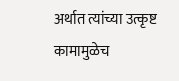अर्थात त्यांच्या उत्कृष्ट कामामुळेच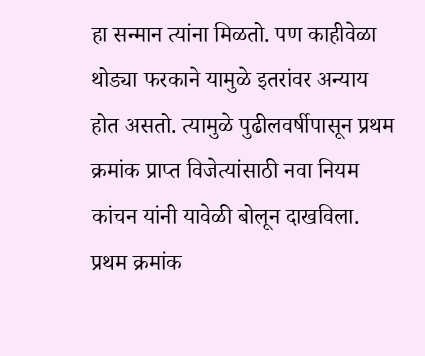हा सन्मान त्यांना मिळतो. पण काहीवेळा थोड्या फरकाने यामुळे इतरांवर अन्याय होत असतो. त्यामुळे पुढीलवर्षीपासून प्रथम क्रमांक प्राप्त विजेत्यांसाठी नवा नियम कांचन यांनी यावेळी बोलून दाखविला. प्रथम क्रमांक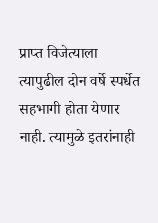प्राप्त विजेत्याला त्यापुढील दोन वर्षे स्पर्धेत सहभागी होता येणार नाही. त्यामुळे इतरांनाही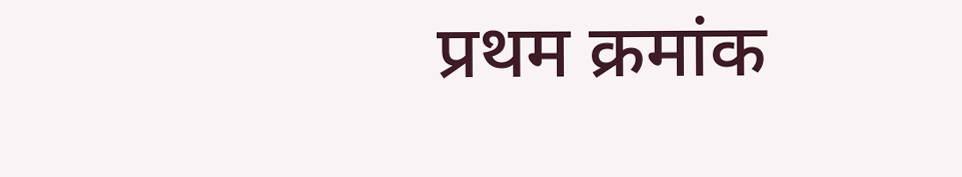प्रथम क्रमांक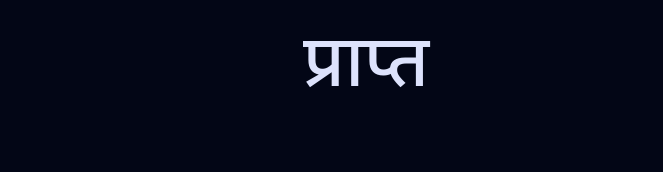प्राप्त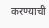करण्याची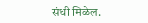संधी मिळेल.